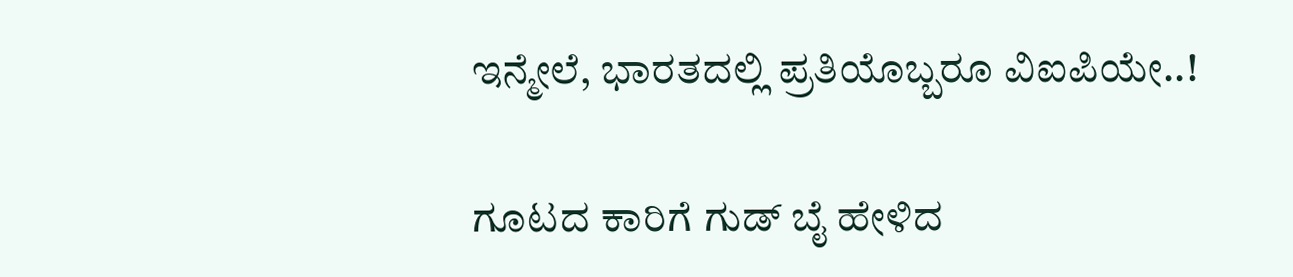ಇನ್ಮೇಲೆ, ಭಾರತದಲ್ಲಿ ಪ್ರತಿಯೊಬ್ಬರೂ ವಿಐಪಿಯೇ..!

ಗೂಟದ ಕಾರಿಗೆ ಗುಡ್ ಬೈ ಹೇಳಿದ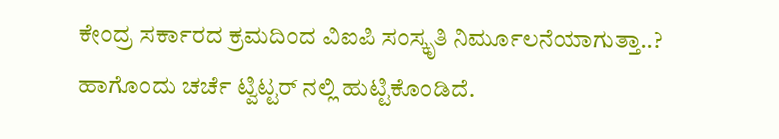ಕೇಂದ್ರ ಸರ್ಕಾರದ ಕ್ರಮದಿಂದ ವಿಐಪಿ ಸಂಸ್ಕೃತಿ ನಿರ್ಮೂಲನೆಯಾಗುತ್ತಾ..? ಹಾಗೊಂದು ಚರ್ಚೆ ಟ್ವಿಟ್ಟರ್ ನಲ್ಲಿ ಹುಟ್ಟಿಕೊಂಡಿದೆ.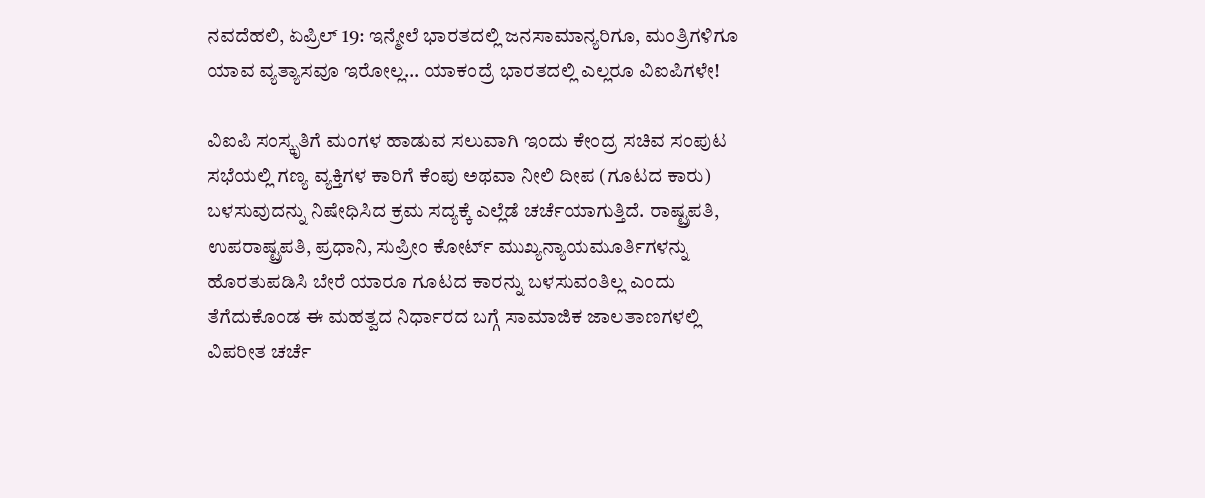ನವದೆಹಲಿ, ಏಪ್ರಿಲ್ 19: ಇನ್ಮೇಲೆ ಭಾರತದಲ್ಲಿ ಜನಸಾಮಾನ್ಯರಿಗೂ, ಮಂತ್ರಿಗಳಿಗೂ ಯಾವ ವ್ಯತ್ಯಾಸವೂ ಇರೋಲ್ಲ... ಯಾಕಂದ್ರೆ ಭಾರತದಲ್ಲಿ ಎಲ್ಲರೂ ವಿಐಪಿಗಳೇ!

ವಿಐಪಿ ಸಂಸ್ಕೃತಿಗೆ ಮಂಗಳ ಹಾಡುವ ಸಲುವಾಗಿ ಇಂದು ಕೇಂದ್ರ ಸಚಿವ ಸಂಪುಟ ಸಭೆಯಲ್ಲಿ ಗಣ್ಯ ವ್ಯಕ್ತಿಗಳ ಕಾರಿಗೆ ಕೆಂಪು ಅಥವಾ ನೀಲಿ ದೀಪ (ಗೂಟದ ಕಾರು) ಬಳಸುವುದನ್ನು ನಿಷೇಧಿಸಿದ ಕ್ರಮ ಸದ್ಯಕ್ಕೆ ಎಲ್ಲೆಡೆ ಚರ್ಚೆಯಾಗುತ್ತಿದೆ. ರಾಷ್ಟ್ರಪತಿ, ಉಪರಾಷ್ಟ್ರಪತಿ, ಪ್ರಧಾನಿ, ಸುಪ್ರೀಂ ಕೋರ್ಟ್ ಮುಖ್ಯನ್ಯಾಯಮೂರ್ತಿಗಳನ್ನು ಹೊರತುಪಡಿಸಿ ಬೇರೆ ಯಾರೂ ಗೂಟದ ಕಾರನ್ನು ಬಳಸುವಂತಿಲ್ಲ ಎಂದು ತೆಗೆದುಕೊಂಡ ಈ ಮಹತ್ವದ ನಿರ್ಧಾರದ ಬಗ್ಗೆ ಸಾಮಾಜಿಕ ಜಾಲತಾಣಗಳಲ್ಲಿ ವಿಪರೀತ ಚರ್ಚೆ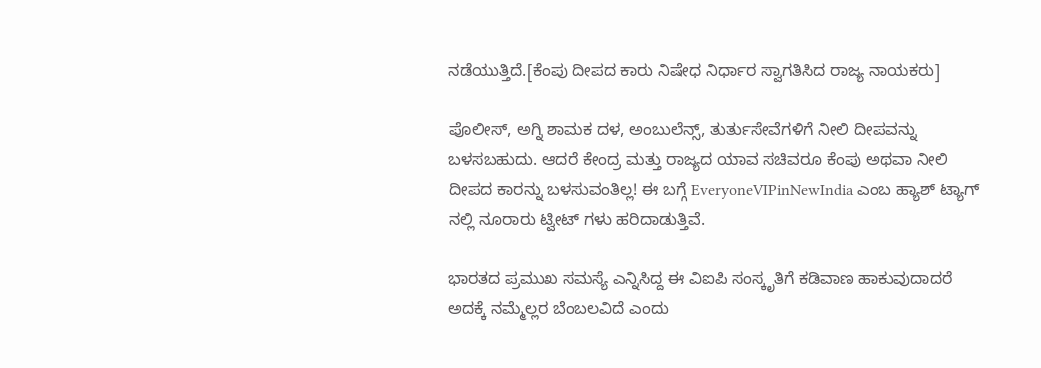ನಡೆಯುತ್ತಿದೆ.[ಕೆಂಪು ದೀಪದ ಕಾರು ನಿಷೇಧ ನಿರ್ಧಾರ ಸ್ವಾಗತಿಸಿದ ರಾಜ್ಯ ನಾಯಕರು]

ಪೊಲೀಸ್, ಅಗ್ನಿ ಶಾಮಕ ದಳ, ಅಂಬುಲೆನ್ಸ್, ತುರ್ತುಸೇವೆಗಳಿಗೆ ನೀಲಿ ದೀಪವನ್ನು ಬಳಸಬಹುದು. ಆದರೆ ಕೇಂದ್ರ ಮತ್ತು ರಾಜ್ಯದ ಯಾವ ಸಚಿವರೂ ಕೆಂಪು ಅಥವಾ ನೀಲಿ ದೀಪದ ಕಾರನ್ನು ಬಳಸುವಂತಿಲ್ಲ! ಈ ಬಗ್ಗೆ EveryoneVIPinNewIndia ಎಂಬ ಹ್ಯಾಶ್ ಟ್ಯಾಗ್ ನಲ್ಲಿ ನೂರಾರು ಟ್ವೀಟ್ ಗಳು ಹರಿದಾಡುತ್ತಿವೆ.

ಭಾರತದ ಪ್ರಮುಖ ಸಮಸ್ಯೆ ಎನ್ನಿಸಿದ್ದ ಈ ವಿಐಪಿ ಸಂಸ್ಕೃತಿಗೆ ಕಡಿವಾಣ ಹಾಕುವುದಾದರೆ ಅದಕ್ಕೆ ನಮ್ಮೆಲ್ಲರ ಬೆಂಬಲವಿದೆ ಎಂದು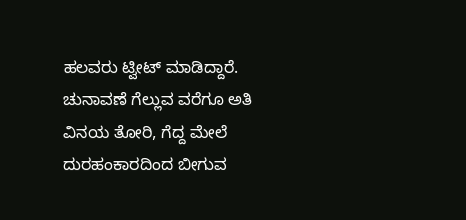ಹಲವರು ಟ್ವೀಟ್ ಮಾಡಿದ್ದಾರೆ. ಚುನಾವಣೆ ಗೆಲ್ಲುವ ವರೆಗೂ ಅತಿ ವಿನಯ ತೋರಿ, ಗೆದ್ದ ಮೇಲೆ ದುರಹಂಕಾರದಿಂದ ಬೀಗುವ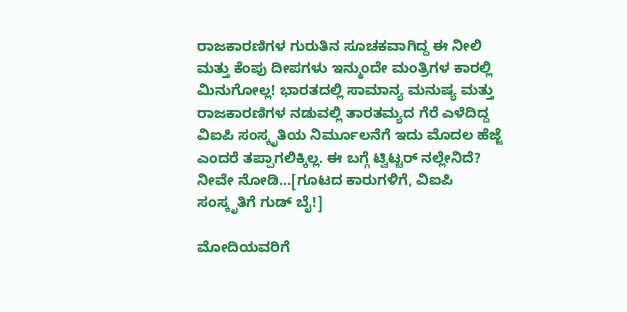ರಾಜಕಾರಣಿಗಳ ಗುರುತಿನ ಸೂಚಕವಾಗಿದ್ದ ಈ ನೀಲಿ ಮತ್ತು ಕೆಂಪು ದೀಪಗಳು ಇನ್ಮುಂದೇ ಮಂತ್ರಿಗಳ ಕಾರಲ್ಲಿ ಮಿನುಗೋಲ್ಲ! ಭಾರತದಲ್ಲಿ ಸಾಮಾನ್ಯ ಮನುಷ್ಯ ಮತ್ತು ರಾಜಕಾರಣಿಗಳ ನಡುವಲ್ಲಿ ತಾರತಮ್ಯದ ಗೆರೆ ಎಳೆದಿದ್ದ ವಿಐಪಿ ಸಂಸ್ಕೃತಿಯ ನಿರ್ಮೂಲನೆಗೆ ಇದು ಮೊದಲ ಹೆಜ್ಜೆ ಎಂದರೆ ತಪ್ಪಾಗಲಿಕ್ಕಿಲ್ಲ. ಈ ಬಗ್ಗೆ ಟ್ವಿಟ್ಟರ್ ನಲ್ಲೇನಿದೆ? ನೀವೇ ನೋಡಿ...[ಗೂಟದ ಕಾರುಗಳಿಗೆ, ವಿಐಪಿ ಸಂಸ್ಕೃತಿಗೆ ಗುಡ್ ಬೈ!]

ಮೋದಿಯವರಿಗೆ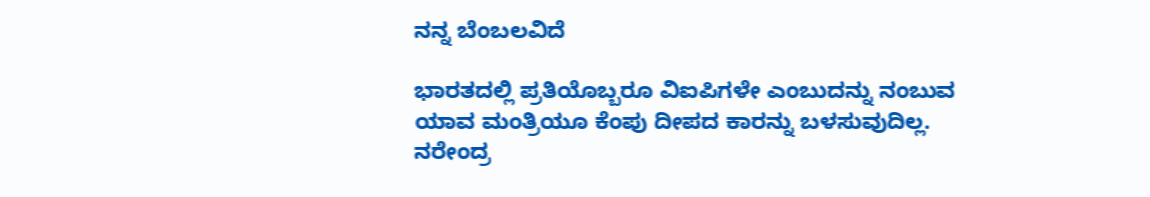ನನ್ನ ಬೆಂಬಲವಿದೆ

ಭಾರತದಲ್ಲಿ ಪ್ರತಿಯೊಬ್ಬರೂ ವಿಐಪಿಗಳೇ ಎಂಬುದನ್ನು ನಂಬುವ ಯಾವ ಮಂತ್ರಿಯೂ ಕೆಂಪು ದೀಪದ ಕಾರನ್ನು ಬಳಸುವುದಿಲ್ಲ. ನರೇಂದ್ರ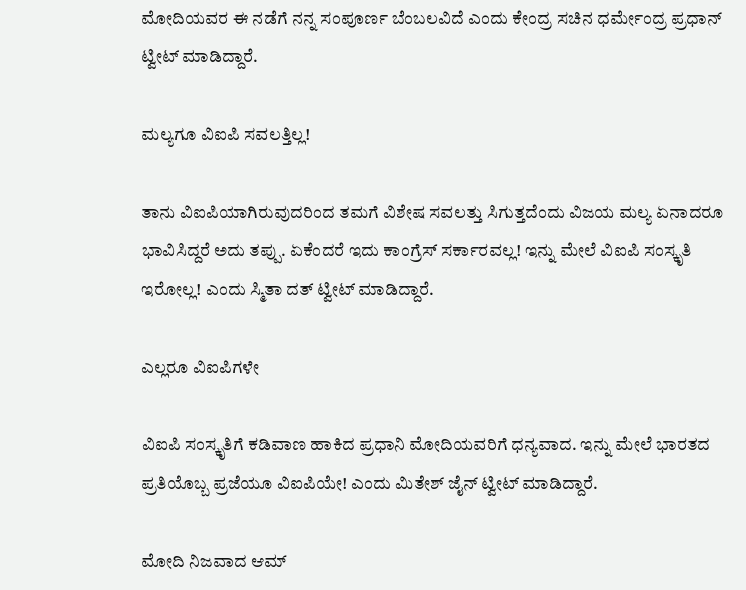ಮೋದಿಯವರ ಈ ನಡೆಗೆ ನನ್ನ ಸಂಪೂರ್ಣ ಬೆಂಬಲವಿದೆ ಎಂದು ಕೇಂದ್ರ ಸಚಿನ ಧರ್ಮೇಂದ್ರ ಪ್ರಧಾನ್ ಟ್ವೀಟ್ ಮಾಡಿದ್ದಾರೆ.

ಮಲ್ಯಗೂ ವಿಐಪಿ ಸವಲತ್ತಿಲ್ಲ!

ತಾನು ವಿಐಪಿಯಾಗಿರುವುದರಿಂದ ತಮಗೆ ವಿಶೇಷ ಸವಲತ್ತು ಸಿಗುತ್ತದೆಂದು ವಿಜಯ ಮಲ್ಯ ಏನಾದರೂ ಭಾವಿಸಿದ್ದರೆ ಅದು ತಪ್ಪು. ಏಕೆಂದರೆ ಇದು ಕಾಂಗ್ರೆಸ್ ಸರ್ಕಾರವಲ್ಲ! ಇನ್ನು ಮೇಲೆ ವಿಐಪಿ ಸಂಸ್ಕೃತಿ ಇರೋಲ್ಲ! ಎಂದು ಸ್ಮಿತಾ ದತ್ ಟ್ವೀಟ್ ಮಾಡಿದ್ದಾರೆ.

ಎಲ್ಲರೂ ವಿಐಪಿಗಳೇ

ವಿಐಪಿ ಸಂಸ್ಕೃತಿಗೆ ಕಡಿವಾಣ ಹಾಕಿದ ಪ್ರಧಾನಿ ಮೋದಿಯವರಿಗೆ ಧನ್ಯವಾದ. ಇನ್ನು ಮೇಲೆ ಭಾರತದ ಪ್ರತಿಯೊಬ್ಬ ಪ್ರಜೆಯೂ ವಿಐಪಿಯೇ! ಎಂದು ಮಿತೇಶ್ ಜೈನ್ ಟ್ವೀಟ್ ಮಾಡಿದ್ದಾರೆ.

ಮೋದಿ ನಿಜವಾದ ಆಮ್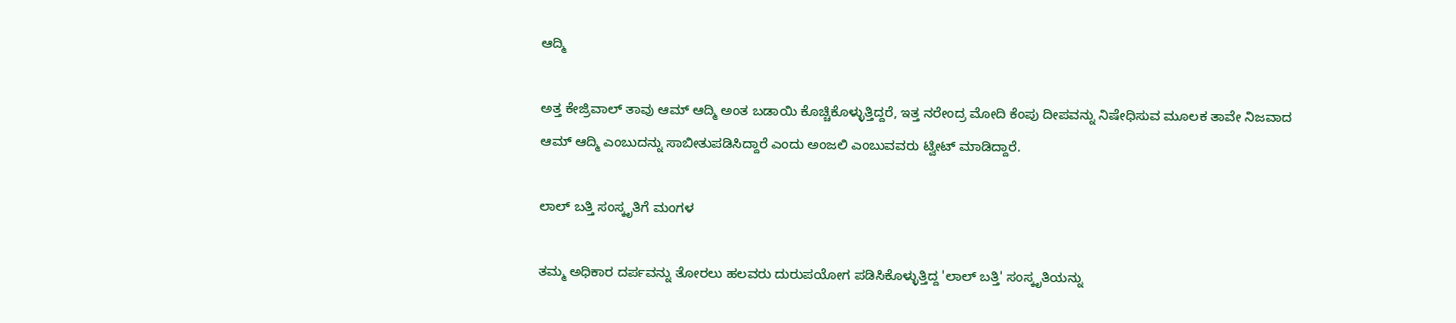ಆದ್ಮಿ

ಅತ್ತ ಕೇಜ್ರಿವಾಲ್ ತಾವು ಆಮ್ ಆದ್ಮಿ ಅಂತ ಬಡಾಯಿ ಕೊಚ್ಚಿಕೊಳ್ಳುತ್ತಿದ್ದರೆ, ಇತ್ತ ನರೇಂದ್ರ ಮೋದಿ ಕೆಂಪು ದೀಪವನ್ನು ನಿಷೇಧಿಸುವ ಮೂಲಕ ತಾವೇ ನಿಜವಾದ ಆಮ್ ಆದ್ಮಿ ಎಂಬುದನ್ನು ಸಾಬೀತುಪಡಿಸಿದ್ದಾರೆ ಎಂದು ಅಂಜಲಿ ಎಂಬುವವರು ಟ್ವೀಟ್ ಮಾಡಿದ್ದಾರೆ.

ಲಾಲ್ ಬತ್ತಿ ಸಂಸ್ಕೃತಿಗೆ ಮಂಗಳ

ತಮ್ಮ ಅಧಿಕಾರ ದರ್ಪವನ್ನು ತೋರಲು ಹಲವರು ದುರುಪಯೋಗ ಪಡಿಸಿಕೊಳ್ಳುತ್ತಿದ್ದ 'ಲಾಲ್ ಬತ್ತಿ' ಸಂಸ್ಕೃತಿಯನ್ನು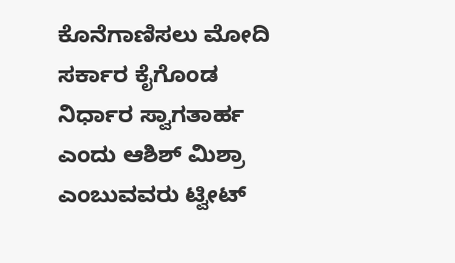ಕೊನೆಗಾಣಿಸಲು ಮೋದಿ ಸರ್ಕಾರ ಕೈಗೊಂಡ ನಿರ್ಧಾರ ಸ್ವಾಗತಾರ್ಹ ಎಂದು ಆಶಿಶ್ ಮಿಶ್ರಾ ಎಂಬುವವರು ಟ್ವೀಟ್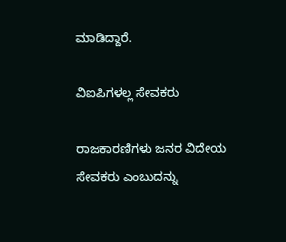ಮಾಡಿದ್ದಾರೆ.

ವಿಐಪಿಗಳಲ್ಲ ಸೇವಕರು

ರಾಜಕಾರಣಿಗಳು ಜನರ ವಿದೇಯ ಸೇವಕರು ಎಂಬುದನ್ನು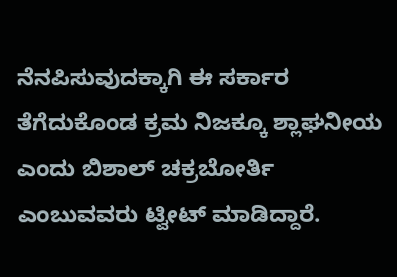ನೆನಪಿಸುವುದಕ್ಕಾಗಿ ಈ ಸರ್ಕಾರ ತೆಗೆದುಕೊಂಡ ಕ್ರಮ ನಿಜಕ್ಕೂ ಶ್ಲಾಘನೀಯ ಎಂದು ಬಿಶಾಲ್ ಚಕ್ರಬೋರ್ತಿ ಎಂಬುವವರು ಟ್ವೀಟ್ ಮಾಡಿದ್ದಾರೆ.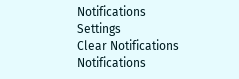Notifications
Settings
Clear Notifications
Notifications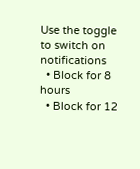Use the toggle to switch on notifications
  • Block for 8 hours
  • Block for 12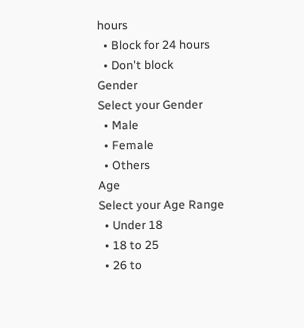hours
  • Block for 24 hours
  • Don't block
Gender
Select your Gender
  • Male
  • Female
  • Others
Age
Select your Age Range
  • Under 18
  • 18 to 25
  • 26 to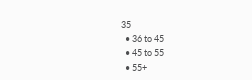35
  • 36 to 45
  • 45 to 55
  • 55+